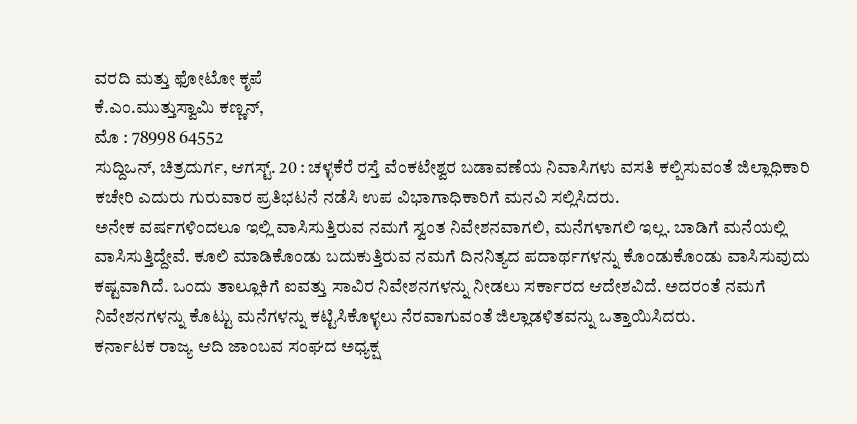ವರದಿ ಮತ್ತು ಫೋಟೋ ಕೃಪೆ
ಕೆ.ಎಂ.ಮುತ್ತುಸ್ವಾಮಿ ಕಣ್ಣನ್,
ಮೊ : 78998 64552
ಸುದ್ದಿಒನ್, ಚಿತ್ರದುರ್ಗ, ಆಗಸ್ಟ್. 20 : ಚಳ್ಳಕೆರೆ ರಸ್ತೆ ವೆಂಕಟೇಶ್ವರ ಬಡಾವಣೆಯ ನಿವಾಸಿಗಳು ವಸತಿ ಕಲ್ಪಿಸುವಂತೆ ಜಿಲ್ಲಾಧಿಕಾರಿ ಕಚೇರಿ ಎದುರು ಗುರುವಾರ ಪ್ರತಿಭಟನೆ ನಡೆಸಿ ಉಪ ವಿಭಾಗಾಧಿಕಾರಿಗೆ ಮನವಿ ಸಲ್ಲಿಸಿದರು.
ಅನೇಕ ವರ್ಷಗಳಿಂದಲೂ ಇಲ್ಲಿ ವಾಸಿಸುತ್ತಿರುವ ನಮಗೆ ಸ್ವಂತ ನಿವೇಶನವಾಗಲಿ, ಮನೆಗಳಾಗಲಿ ಇಲ್ಲ. ಬಾಡಿಗೆ ಮನೆಯಲ್ಲಿ ವಾಸಿಸುತ್ತಿದ್ದೇವೆ. ಕೂಲಿ ಮಾಡಿಕೊಂಡು ಬದುಕುತ್ತಿರುವ ನಮಗೆ ದಿನನಿತ್ಯದ ಪದಾರ್ಥಗಳನ್ನು ಕೊಂಡುಕೊಂಡು ವಾಸಿಸುವುದು ಕಷ್ಟವಾಗಿದೆ. ಒಂದು ತಾಲ್ಲೂಕಿಗೆ ಐವತ್ತು ಸಾವಿರ ನಿವೇಶನಗಳನ್ನು ನೀಡಲು ಸರ್ಕಾರದ ಆದೇಶವಿದೆ. ಅದರಂತೆ ನಮಗೆ ನಿವೇಶನಗಳನ್ನು ಕೊಟ್ಟು ಮನೆಗಳನ್ನು ಕಟ್ಟಿಸಿಕೊಳ್ಳಲು ನೆರವಾಗುವಂತೆ ಜಿಲ್ಲಾಡಳಿತವನ್ನು ಒತ್ತಾಯಿಸಿದರು.
ಕರ್ನಾಟಕ ರಾಜ್ಯ ಆದಿ ಜಾಂಬವ ಸಂಘದ ಅಧ್ಯಕ್ಷ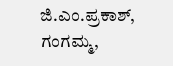ಜಿ.ಎಂ.ಪ್ರಕಾಶ್, ಗಂಗಮ್ಮ,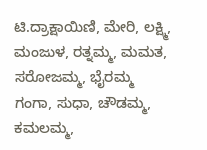ಟಿ.ದ್ರಾಕ್ಷಾಯಿಣಿ, ಮೇರಿ, ಲಕ್ಷ್ಮಿ, ಮಂಜುಳ, ರತ್ನಮ್ಮ, ಮಮತ, ಸರೋಜಮ್ಮ, ಭೈರಮ್ಮ
ಗಂಗಾ, ಸುಧಾ, ಚೌಡಮ್ಮ, ಕಮಲಮ್ಮ,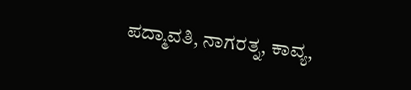ಪದ್ಮಾವತಿ, ನಾಗರತ್ನ, ಕಾವ್ಯ,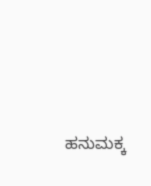ಹನುಮಕ್ಕ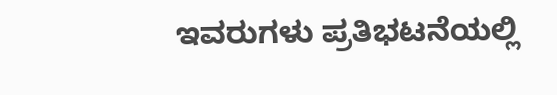ಇವರುಗಳು ಪ್ರತಿಭಟನೆಯಲ್ಲಿ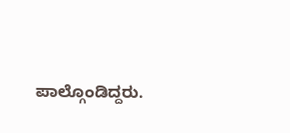ಪಾಲ್ಗೊಂಡಿದ್ದರು.